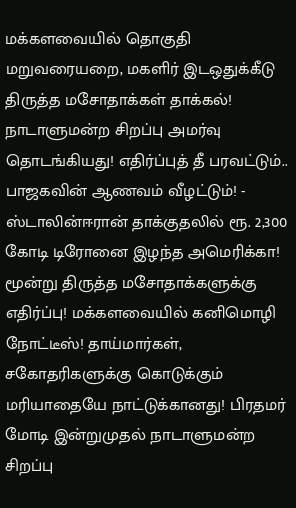மக்களவையில் தொகுதி மறுவரையறை, மகளிர் இடஒதுக்கீடு திருத்த மசோதாக்கள் தாக்கல்! நாடாளுமன்ற சிறப்பு அமர்வு தொடங்கியது! எதிர்ப்புத் தீ பரவட்டும்.. பாஜகவின் ஆணவம் வீழட்டும்! - ஸ்டாலின்ஈரான் தாக்குதலில் ரூ. 2,300 கோடி டிரோனை இழந்த அமெரிக்கா! மூன்று திருத்த மசோதாக்களுக்கு எதிர்ப்பு! மக்களவையில் கனிமொழி நோட்டீஸ்! தாய்மார்கள், சகோதரிகளுக்கு கொடுக்கும் மரியாதையே நாட்டுக்கானது! பிரதமர் மோடி இன்றுமுதல் நாடாளுமன்ற சிறப்பு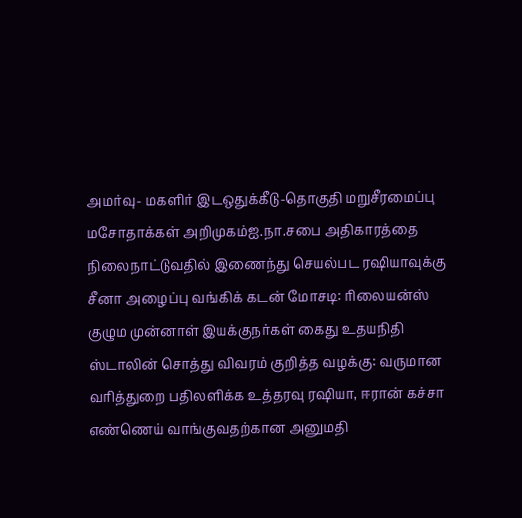அமர்வு- மகளிர் இடஒதுக்கீடு-தொகுதி மறுசீரமைப்பு மசோதாக்கள் அறிமுகம்ஐ.நா.சபை அதிகாரத்தை நிலைநாட்டுவதில் இணைந்து செயல்பட ரஷியாவுக்கு சீனா அழைப்பு வங்கிக் கடன் மோசடி: ரிலையன்ஸ் குழும முன்னாள் இயக்குநர்கள் கைது உதயநிதி ஸ்டாலின் சொத்து விவரம் குறித்த வழக்கு: வருமான வரித்துறை பதிலளிக்க உத்தரவு ரஷியா, ஈரான் கச்சா எண்ணெய் வாங்குவதற்கான அனுமதி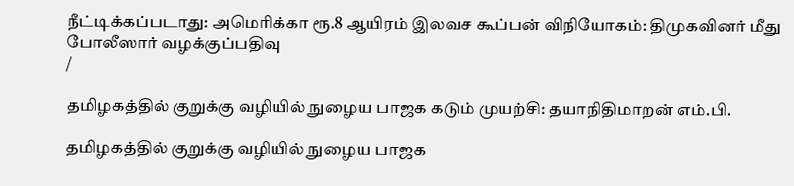நீட்டிக்கப்படாது: அமெரிக்கா ரூ.8 ஆயிரம் இலவச கூப்பன் விநியோகம்: திமுகவினர் மீது போலீஸார் வழக்குப்பதிவு
/

தமிழகத்தில் குறுக்கு வழியில் நுழைய பாஜக கடும் முயற்சி: தயாநிதிமாறன் எம்.பி.

தமிழகத்தில் குறுக்கு வழியில் நுழைய பாஜக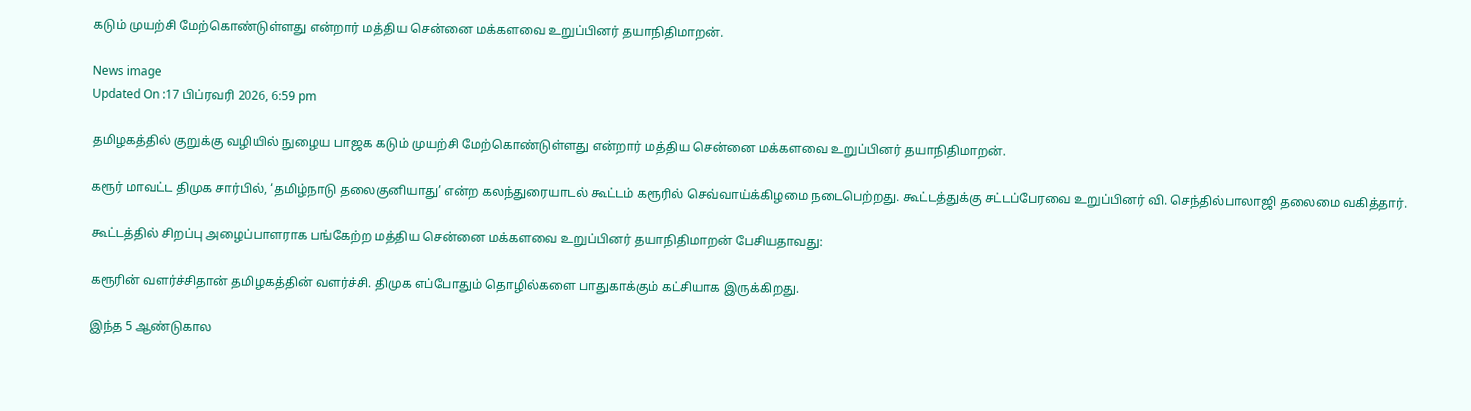கடும் முயற்சி மேற்கொண்டுள்ளது என்றார் மத்திய சென்னை மக்களவை உறுப்பினர் தயாநிதிமாறன்.

News image
Updated On :17 பிப்ரவரி 2026, 6:59 pm

தமிழகத்தில் குறுக்கு வழியில் நுழைய பாஜக கடும் முயற்சி மேற்கொண்டுள்ளது என்றார் மத்திய சென்னை மக்களவை உறுப்பினர் தயாநிதிமாறன்.

கரூர் மாவட்ட திமுக சார்பில், ‘தமிழ்நாடு தலைகுனியாது’ என்ற கலந்துரையாடல் கூட்டம் கரூரில் செவ்வாய்க்கிழமை நடைபெற்றது. கூட்டத்துக்கு சட்டப்பேரவை உறுப்பினர் வி. செந்தில்பாலாஜி தலைமை வகித்தார்.

கூட்டத்தில் சிறப்பு அழைப்பாளராக பங்கேற்ற மத்திய சென்னை மக்களவை உறுப்பினர் தயாநிதிமாறன் பேசியதாவது:

கரூரின் வளர்ச்சிதான் தமிழகத்தின் வளர்ச்சி. திமுக எப்போதும் தொழில்களை பாதுகாக்கும் கட்சியாக இருக்கிறது.

இந்த 5 ஆண்டுகால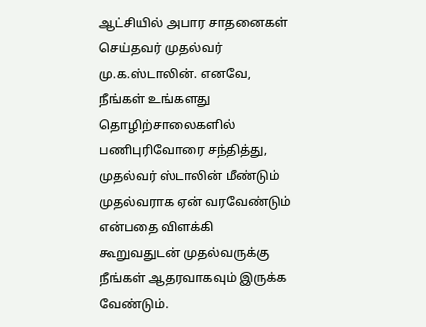ஆட்சியில் அபார சாதனைகள் செய்தவர் முதல்வர் மு.க.ஸ்டாலின். எனவே, நீங்கள் உங்களது தொழிற்சாலைகளில் பணிபுரிவோரை சந்தித்து, முதல்வர் ஸ்டாலின் மீண்டும் முதல்வராக ஏன் வரவேண்டும் என்பதை விளக்கி கூறுவதுடன் முதல்வருக்கு நீங்கள் ஆதரவாகவும் இருக்க வேண்டும்.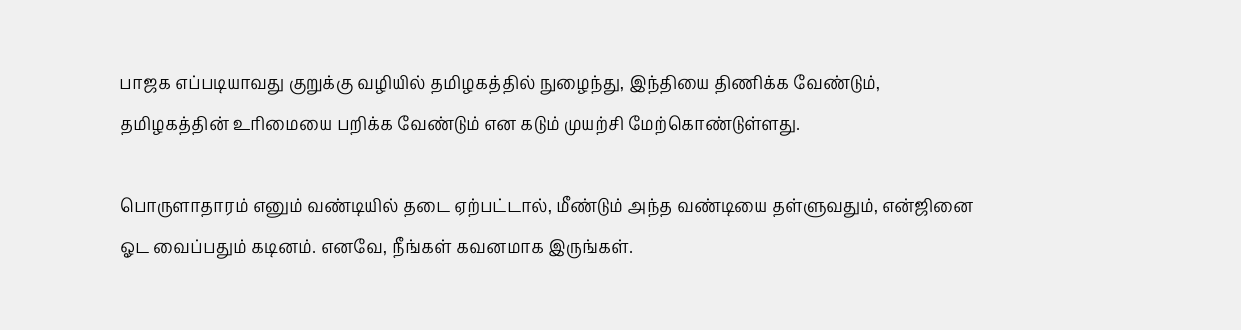பாஜக எப்படியாவது குறுக்கு வழியில் தமிழகத்தில் நுழைந்து, இந்தியை திணிக்க வேண்டும், தமிழகத்தின் உரிமையை பறிக்க வேண்டும் என கடும் முயற்சி மேற்கொண்டுள்ளது.

பொருளாதாரம் எனும் வண்டியில் தடை ஏற்பட்டால், மீண்டும் அந்த வண்டியை தள்ளுவதும், என்ஜினை ஓட வைப்பதும் கடினம். எனவே, நீங்கள் கவனமாக இருங்கள்.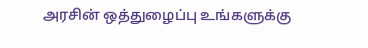அரசின் ஒத்துழைப்பு உங்களுக்கு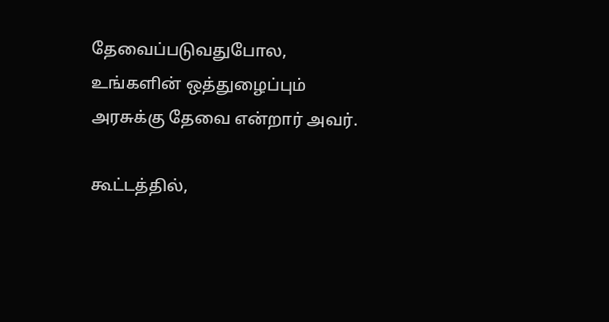தேவைப்படுவதுபோல, உங்களின் ஒத்துழைப்பும் அரசுக்கு தேவை என்றார் அவர்.

கூட்டத்தில்,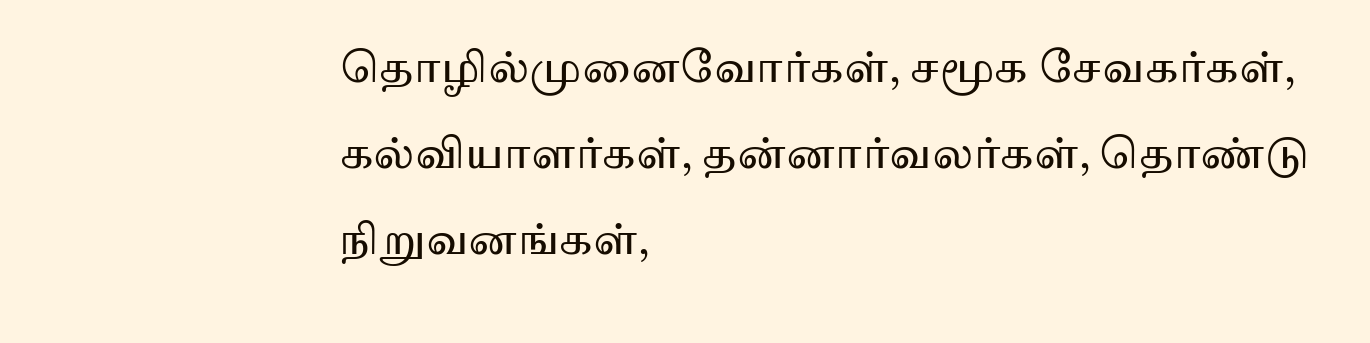தொழில்முனைவோர்கள், சமூக சேவகர்கள், கல்வியாளர்கள், தன்னார்வலர்கள், தொண்டு நிறுவனங்கள்,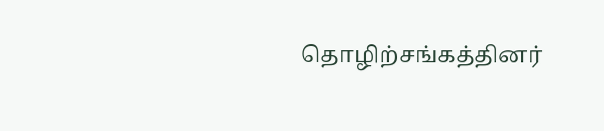தொழிற்சங்கத்தினர்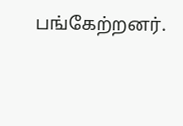பங்கேற்றனர்.